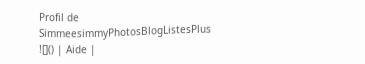Profil de SimmeesimmyPhotosBlogListesPlus ![]() | Aide |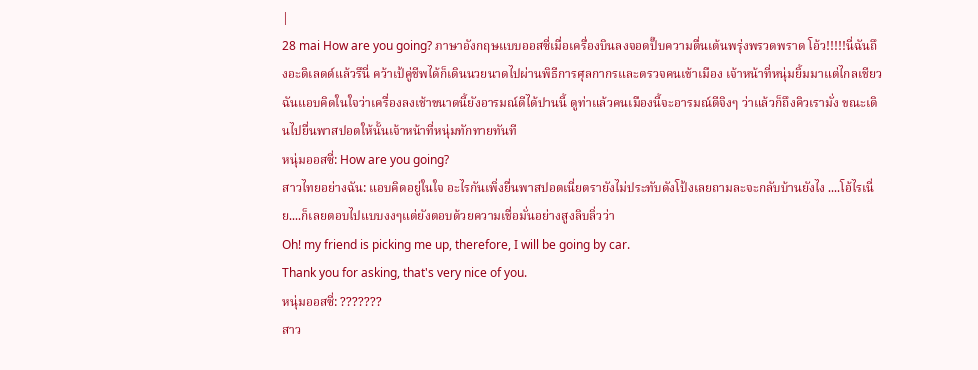|
28 mai How are you going? ภาษาอังกฤษแบบออสซี่เมื่อเครื่องบินลงจอดปั๊บความตื่นเต้นพรุ่งพรวดพราด โอ้ว!!!!!นี่ฉันถึงอะดิเลดด์แล้วรึนี่ คว้าเป้คู่ชีพได้ก็เดินนวยนาดไปผ่านพิธีการศุลกากรและตรวจคนเข้าเมือง เจ้าหน้าที่หนุ่มยิ้มมาแต่ไกลเชียว ฉันแอบคิดในใจว่าเครื่องลงเช้าขนาดนี้ยังอารมณ์ดีได้ปานนี้ ดูท่าแล้วคนเมืองนี้จะอารมณ์ดีจิงๆ ว่าแล้วก็ถึงคิวเรามั่ง ขณะเดินไปยื่นพาสปอตให้นั้นเจ้าหน้าที่หนุ่มทักทายทันที
หนุ่มออสซี่: How are you going?
สาวไทยอย่างฉัน: แอบคิดอยู่ในใจ อะไรกันเพิ่งยื่นพาสปอตเนี่ยตรายังไม่ประทับดังโป้งเลยถามละจะกลับบ้านยังไง ....โอ้ไรเนี่ย....ก็เลยตอบไปแบบงงๆแต่ยังตอบด้วยความเชื่อมั่นอย่างสูงลิบลิ่วว่า
Oh! my friend is picking me up, therefore, I will be going by car.
Thank you for asking, that's very nice of you.
หนุ่มออสซี่: ???????
สาว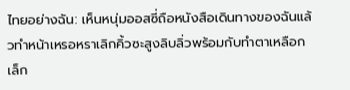ไทยอย่างฉัน: เห็นหนุ่มออสซี่ถือหนังสือเดินทางของฉันแล้วทำหน้าเหรอหราเลิกคิ้วซะสูงลิบลิ่วพร้อมกับทำตาเหลือกเล็ก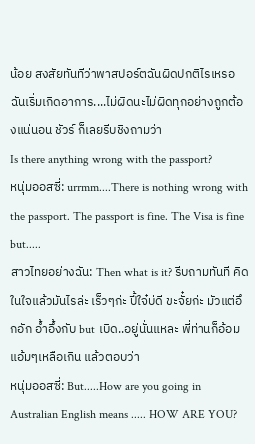น้อย สงสัยทันทีว่าพาสปอร์ตฉันผิดปกติไรเหรอ ฉันเริ่มเกิดอาการ....ไม่ผิดนะไม่ผิดทุกอย่างถูกต้องแน่นอน ชัวร์ ก็เลยรีบชิงถามว่า
Is there anything wrong with the passport?
หนุ่มออสซี่: urrmm....There is nothing wrong with the passport. The passport is fine. The Visa is fine but.....
สาวไทยอย่างฉัน: Then what is it? รีบถามทันที คิดในใจแล้วมันไรล่ะ เร็วๆก่ะ ปี้ใจ๋บ่ดี ขะจั๋ยก่ะ มัวแต่อึกอัก อ้ำอึ้งกับ but เบิด..อยู่นั่นแหละ พี่ท่านก็อ้อมแอ้มๆเหลือเกิน แล้วตอบว่า
หนุ่มออสซี่: But.....How are you going in Australian English means ..... HOW ARE YOU?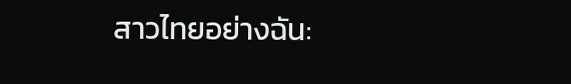สาวไทยอย่างฉัน: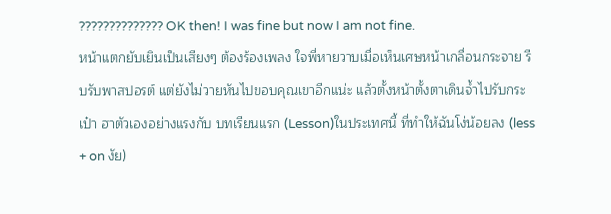?????????????? OK then! I was fine but now I am not fine.
หน้าแตกยับเยินเป็นเสียงๆ ต้องร้องเพลง ใจพี่หายวาบเมื่อเห็นเศษหน้าเกลื่อนกระจาย รีบรับพาสปอรต์ แต่ยังไม่วายหันไปขอบคุณเขาอีกแน่ะ แล้วตั้งหน้าตั้งตาเดินจ้ำไปรับกระเป๋า ฮาตัวเองอย่างแรงกับ บทเรียนแรก (Lesson)ในประเทศนี้ ที่ทำให้ฉันโง่น้อยลง (less + on งัย)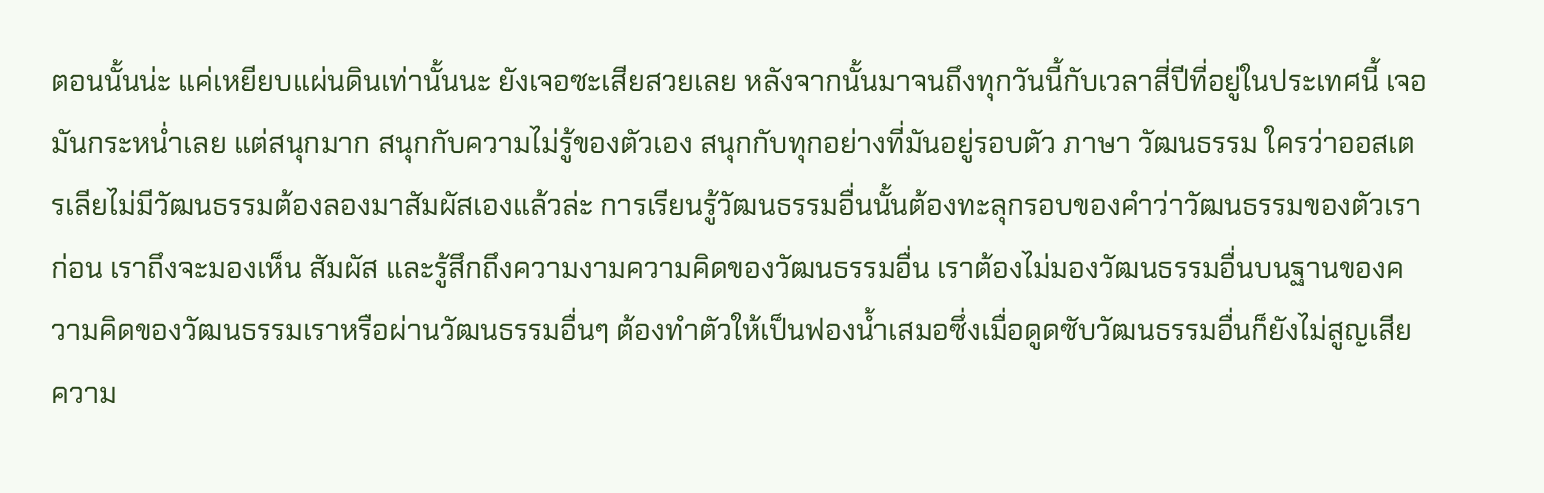ตอนนั้นน่ะ แค่เหยียบแผ่นดินเท่านั้นนะ ยังเจอซะเสียสวยเลย หลังจากนั้นมาจนถึงทุกวันนี้กับเวลาสี่ปีที่อยู่ในประเทศนี้ เจอมันกระหน่ำเลย แต่สนุกมาก สนุกกับความไม่รู้ของตัวเอง สนุกกับทุกอย่างที่มันอยู่รอบตัว ภาษา วัฒนธรรม ใครว่าออสเตรเลียไม่มีวัฒนธรรมต้องลองมาสัมผัสเองแล้วล่ะ การเรียนรู้วัฒนธรรมอื่นนั้นต้องทะลุกรอบของคำว่าวัฒนธรรมของตัวเราก่อน เราถึงจะมองเห็น สัมผัส และรู้สึกถึงความงามความคิดของวัฒนธรรมอื่น เราต้องไม่มองวัฒนธรรมอื่นบนฐานของความคิดของวัฒนธรรมเราหรือผ่านวัฒนธรรมอื่นๆ ต้องทำตัวให้เป็นฟองน้ำเสมอซึ่งเมื่อดูดซับวัฒนธรรมอื่นก็ยังไม่สูญเสียความ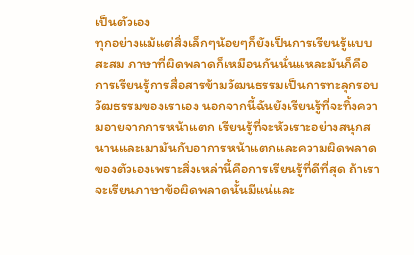เป็นตัวเอง
ทุกอย่างแม้แต่สิ่งเล็กๆน้อยๆก็ยังเป็นการเรียนรู้แบบสะสม ภาษาที่ผิดพลาดก็เหมือนกันนั่นแหละมันก็คือการเรียนรู้การสื่อสารข้ามวัฒนธรรมเป็นการทะลุกรอบวัฒธรรมของเราเอง นอกจากนี้ฉันยังเรียนรู้ที่จะทิ้งความอายจากการหน้าแตก เรียนรู้ที่จะหัวเราะอย่างสนุกสนานและเมามันกับอาการหน้าแตกและความผิดพลาดของตัวเองเพราะสิ่งเหล่านี้คือการเรียนรู้ที่ดีที่สุด ถ้าเราจะเรียนภาษาข้อผิดพลาดนั้นมีแน่และ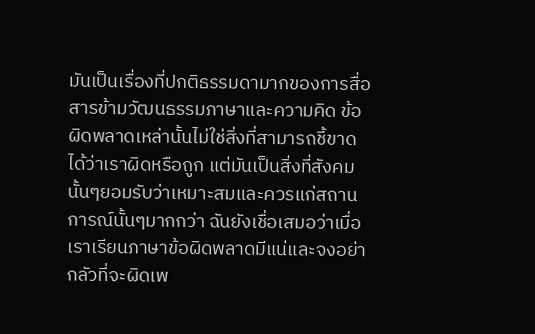มันเป็นเรื่องที่ปกติธรรมดามากของการสื่อสารข้ามวัฒนธรรมภาษาและความคิด ข้อผิดพลาดเหล่านั้นไม่ใช่สิ่งที่สามารถชี้ขาดได้ว่าเราผิดหรือถูก แต่มันเป็นสิ่งที่สังคมนั้นๆยอมรับว่าเหมาะสมและควรแก่สถานการณ์นั้นๆมากกว่า ฉันยังเชื่อเสมอว่าเมื่อเราเรียนภาษาข้อผิดพลาดมีแน่และจงอย่ากลัวที่จะผิดเพ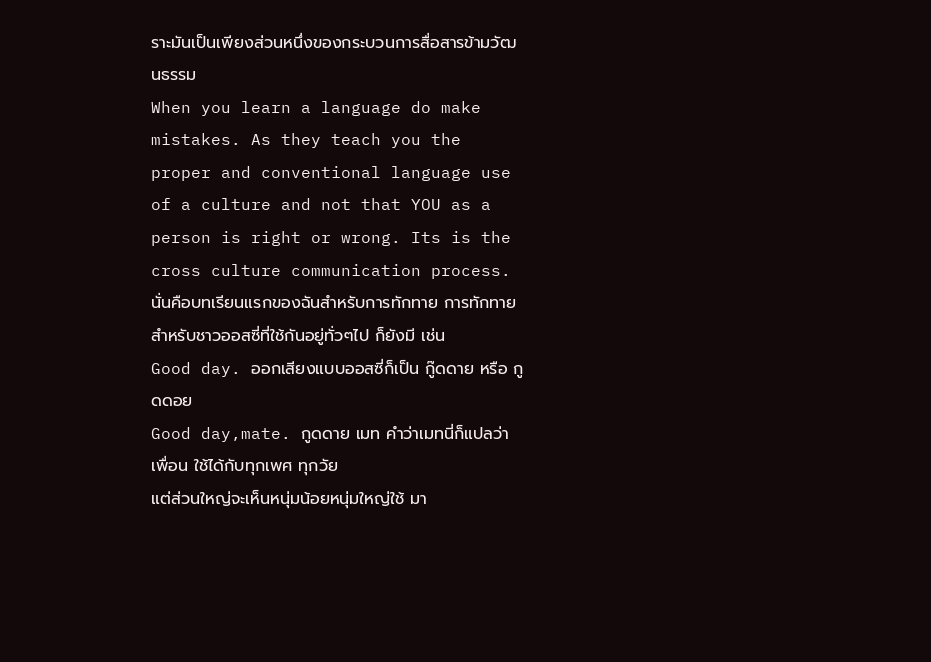ราะมันเป็นเพียงส่วนหนึ่งของกระบวนการสื่อสารข้ามวัฒนธรรม
When you learn a language do make mistakes. As they teach you the proper and conventional language use of a culture and not that YOU as a person is right or wrong. Its is the cross culture communication process.
นั่นคือบทเรียนแรกของฉันสำหรับการทักทาย การทักทายสำหรับชาวออสซี่ที่ใช้กันอยู่ทั่วๆไป ก็ยังมี เช่น
Good day. ออกเสียงแบบออสซี่ก็เป็น กู๊ดดาย หรือ กูดดอย
Good day,mate. กูดดาย เมท คำว่าเมทนี่ก็แปลว่าเพื่อน ใช้ได้กับทุกเพศ ทุกวัย
แต่ส่วนใหญ่จะเห็นหนุ่มน้อยหนุ่มใหญ่ใช้ มา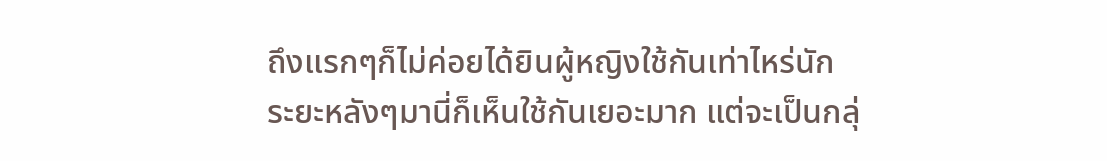ถึงแรกๆก็ไม่ค่อยได้ยินผู้หญิงใช้กันเท่าไหร่นัก
ระยะหลังๆมานี่ก็เห็นใช้กันเยอะมาก แต่จะเป็นกลุ่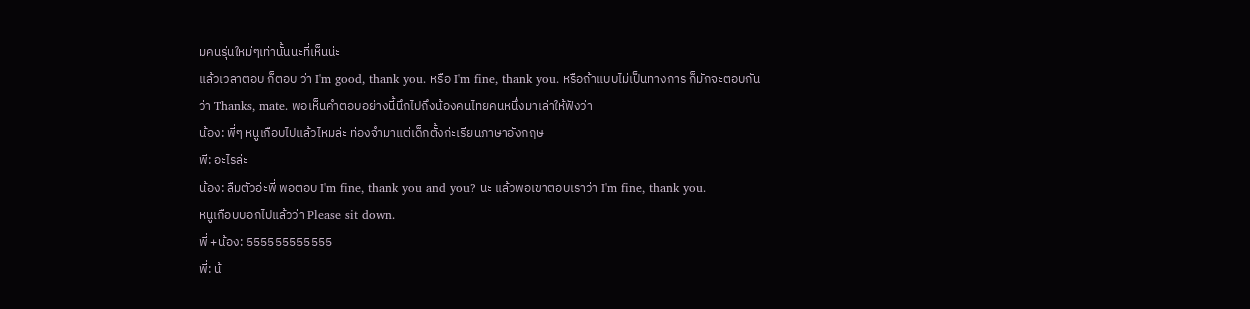มคนรุ่นใหม่ๆเท่านั้นนะที่เห็นน่ะ
แล้วเวลาตอบ ก็ตอบ ว่า I'm good, thank you. หรือ I'm fine, thank you. หรือถ้าแบบไม่เป็นทางการ ก็มักจะตอบกันว่า Thanks, mate. พอเห็นคำตอบอย่างนี้นึกไปถึงน้องคนไทยคนหนึ่งมาเล่าให้ฟังว่า
น้อง: พี่ๆ หนูเกือบไปแล้วไหมล่ะ ท่องจำมาแต่เด็กตั้งก่ะเรียนภาษาอังกฤษ
พี: อะไรล่ะ
น้อง: ลืมตัวอ่ะพี่ พอตอบ I'm fine, thank you and you? นะ แล้วพอเขาตอบเราว่า I'm fine, thank you.
หนูเกือบบอกไปแล้วว่า Please sit down.
พี่ +น้อง: 555555555555
พี่: น้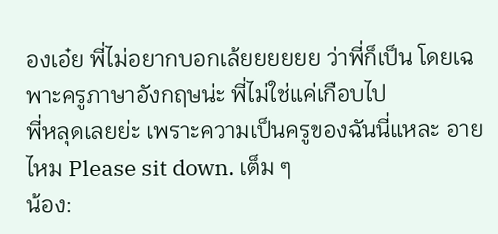องเอ๋ย พี่ไม่อยากบอกเล้ยยยยยย ว่าพี่ก็เป็น โดยเฉพาะครูภาษาอังกฤษน่ะ พี่ไม่ใช่แค่เกือบไป
พี่หลุดเลยย่ะ เพราะความเป็นครูของฉันนี่แหละ อายไหม Please sit down. เต็ม ๆ
น้อง: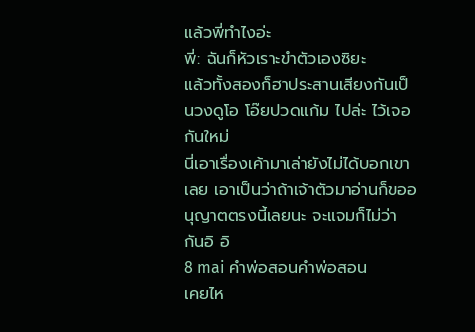แล้วพี่ทำไงอ่ะ
พี่: ฉันก็หัวเราะขำตัวเองซิยะ
แล้วทั้งสองก็ฮาประสานเสียงกันเป็นวงดูโอ โอ๊ยปวดแก้ม ไปล่ะ ไว้เจอกันใหม่
นี่เอาเรื่องเค้ามาเล่ายังไม่ได้บอกเขาเลย เอาเป็นว่าถ้าเจ้าตัวมาอ่านก็ขออนุญาตตรงนี้เลยนะ จะแจมก็ไม่ว่ากันอิ อิ
8 mai คำพ่อสอนคำพ่อสอน
เคยไห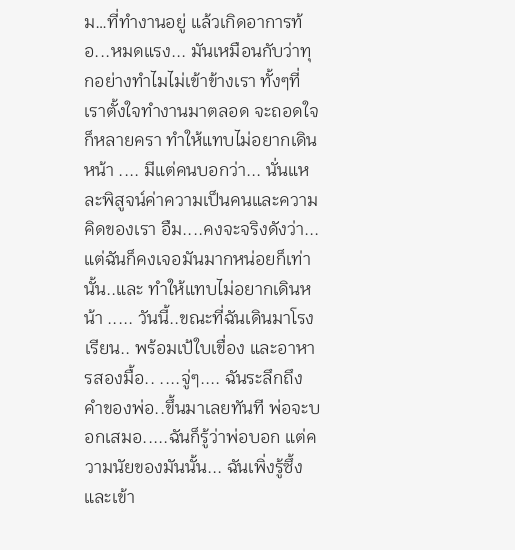ม…ที่ทำงานอยู่ แล้วเกิดอาการท้อ...หมดแรง... มันเหมือนกับว่าทุกอย่างทำไมไม่เข้าข้างเรา ทั้งๆที่เราตั้งใจทำงานมาตลอด จะถอดใจก็หลายครา ทำให้แทบไม่อยากเดินหน้า .... มีแต่คนบอกว่า... นั่นแหละพิสูจน์ค่าความเป็นคนและความคิดของเรา อืม....คงจะจริงดังว่า... แต่ฉันก็คงเจอมันมากหน่อยก็เท่านั้น..และ ทำให้แทบไม่อยากเดินหน้า ..... วันนี้..ขณะที่ฉันเดินมาโรงเรียน.. พร้อมเป้ใบเขื่อง และอาหารสองมื้อ.. ....จู่ๆ.... ฉันระลึกถึงคำของพ่อ..ขึ้นมาเลยทันที พ่อจะบอกเสมอ.....ฉันก็รู้ว่าพ่อบอก แต่ความนัยของมันนั้น... ฉันเพิ่งรู้ซึ้งและเข้า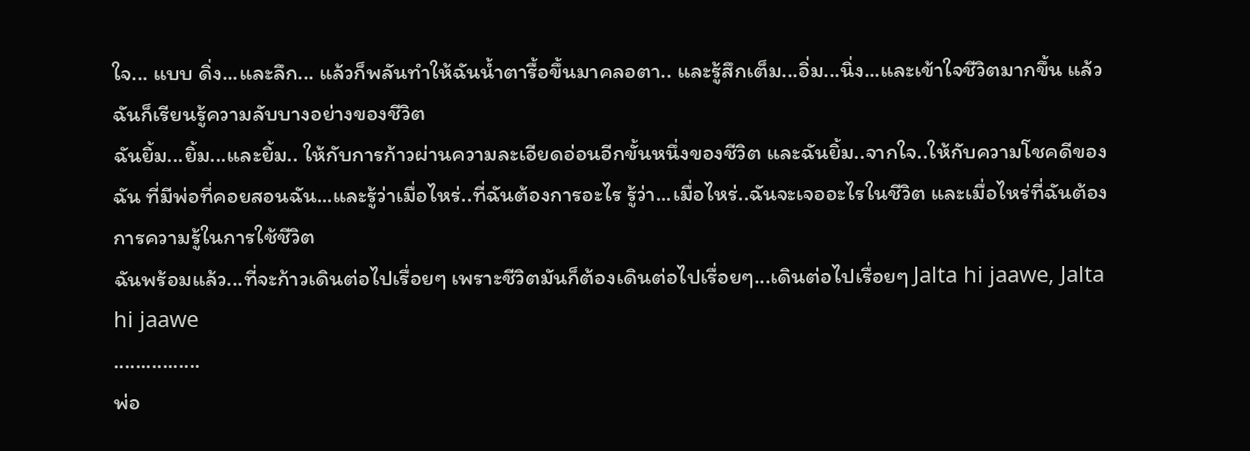ใจ... แบบ ดิ่ง...และลึก... แล้วก็พลันทำให้ฉันน้ำตารื้อขึ้นมาคลอตา.. และรู้สึกเต็ม...อิ่ม...นิ่ง...และเข้าใจชีวิตมากขึ้น แล้วฉันก็เรียนรู้ความลับบางอย่างของชีวิต
ฉันยิ้ม...ยิ้ม...และยิ้ม.. ให้กับการก้าวผ่านความละเอียดอ่อนอีกขั้นหนึ่งของชีวิต และฉันยิ้ม..จากใจ..ให้กับความโชคดีของฉัน ที่มีพ่อที่คอยสอนฉัน...และรู้ว่าเมื่อไหร่..ที่ฉันต้องการอะไร รู้ว่า...เมื่อไหร่..ฉันจะเจออะไรในชีวิต และเมื่อไหร่ที่ฉันต้องการความรู้ในการใช้ชีวิต
ฉันพร้อมแล้ว...ที่จะก้าวเดินต่อไปเรื่อยๆ เพราะชีวิตมันก็ต้องเดินต่อไปเรื่อยๆ...เดินต่อไปเรื่อยๆ Jalta hi jaawe, Jalta hi jaawe
................
พ่อ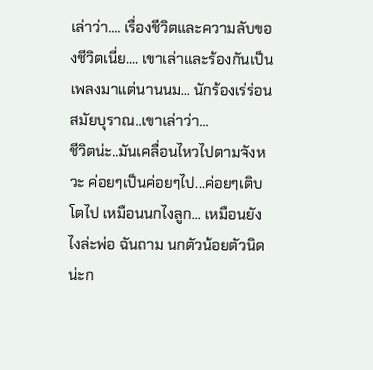เล่าว่า.... เรื่องชีวิตและความลับของชีวิตเนี่ย.... เขาเล่าและร้องกันเป็นเพลงมาแต่นานนม... นักร้องเร่ร่อนสมัยบุราณ..เขาเล่าว่า...
ชีวิตน่ะ..มันเคลื่อนไหวไปตามจังหวะ ค่อยๆเป็นค่อยๆไป...ค่อยๆเติบโตไป เหมือนนกไงลูก... เหมือนยังไงล่ะพ่อ ฉันถาม นกตัวน้อยตัวนิดน่ะก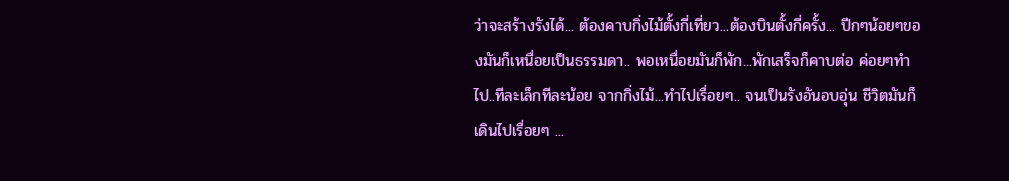ว่าจะสร้างรังได้... ต้องคาบกิ่งไม้ตั้งกี่เที่ยว...ต้องบินตั้งกี่ครั้ง... ปีกๆน้อยๆของมันก็เหนื่อยเป็นธรรมดา.. พอเหนื่อยมันก็พัก...พักเสร็จก็คาบต่อ ค่อยๆทำไป..ทีละเล็กทีละน้อย จากกิ่งไม้...ทำไปเรื่อยๆ.. จนเป็นรังอันอบอุ่น ชีวิตมันก็เดินไปเรื่อยๆ ...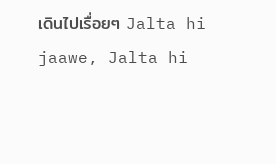เดินไปเรื่อยๆ Jalta hi jaawe, Jalta hi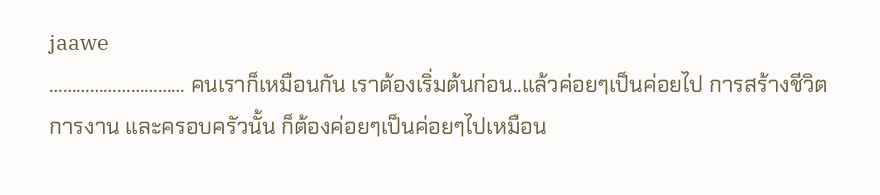jaawe
………………………… คนเราก็เหมือนกัน เราต้องเริ่มต้นก่อน..แล้วค่อยๆเป็นค่อยไป การสร้างชีวิต การงาน และครอบครัวนั้น ก็ต้องค่อยๆเป็นค่อยๆไปเหมือน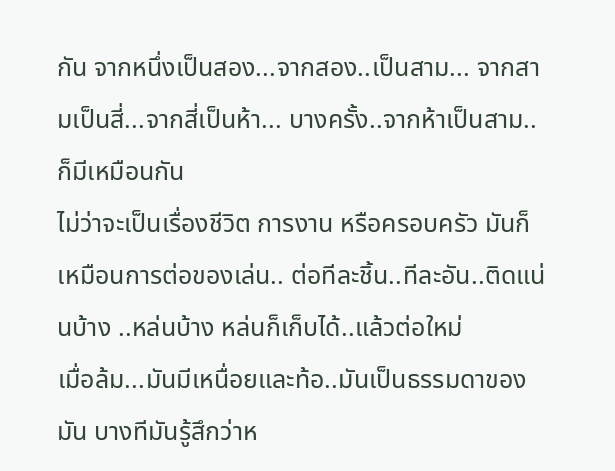กัน จากหนึ่งเป็นสอง...จากสอง..เป็นสาม... จากสามเป็นสี่...จากสี่เป็นห้า... บางครั้ง..จากห้าเป็นสาม..ก็มีเหมือนกัน
ไม่ว่าจะเป็นเรื่องชีวิต การงาน หรือครอบครัว มันก็เหมือนการต่อของเล่น.. ต่อทีละชิ้น..ทีละอัน..ติดแน่นบ้าง ..หล่นบ้าง หล่นก็เก็บได้..แล้วต่อใหม่
เมื่อล้ม...มันมีเหนื่อยและท้อ..มันเป็นธรรมดาของมัน บางทีมันรู้สึกว่าห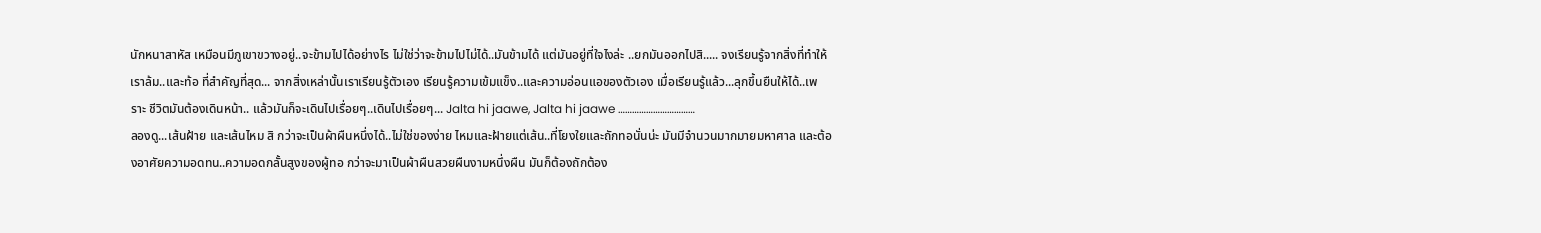นักหนาสาหัส เหมือนมีภูเขาขวางอยู่..จะข้ามไปได้อย่างไร ไม่ใช่ว่าจะข้ามไปไม่ได้..มันข้ามได้ แต่มันอยู่ที่ใจไงล่ะ ..ยกมันออกไปสิ..... จงเรียนรู้จากสิ่งที่ทำให้เราล้ม..และท้อ ที่สำคัญที่สุด... จากสิ่งเหล่านั้นเราเรียนรู้ตัวเอง เรียนรู้ความเข้มแข็ง..และความอ่อนแอของตัวเอง เมื่อเรียนรู้แล้ว...ลุกขึ้นยืนให้ได้..เพราะ ชีวิตมันต้องเดินหน้า.. แล้วมันก็จะเดินไปเรื่อยๆ..เดินไปเรื่อยๆ... Jalta hi jaawe, Jalta hi jaawe ……………………………
ลองดู...เส้นฝ้าย และเส้นไหม สิ กว่าจะเป็นผ้าผืนหนึ่งได้..ไม่ใช่ของง่าย ไหมและฝ้ายแต่เส้น..ที่โยงใยและถักทอนั่นน่ะ มันมีจำนวนมากมายมหาศาล และต้องอาศัยความอดทน..ความอดกลั้นสูงของผู้ทอ กว่าจะมาเป็นผ้าผืนสวยผืนงามหนึ่งผืน มันก็ต้องถักต้อง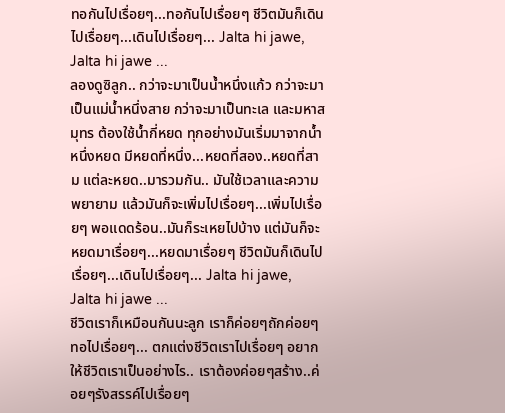ทอกันไปเรื่อยๆ...ทอกันไปเรื่อยๆ ชีวิตมันก็เดินไปเรื่อยๆ...เดินไปเรื่อยๆ... Jalta hi jawe, Jalta hi jawe ...
ลองดูซิลูก.. กว่าจะมาเป็นน้ำหนึ่งแก้ว กว่าจะมาเป็นแม่น้ำหนึ่งสาย กว่าจะมาเป็นทะเล และมหาสมุทร ต้องใช้น้ำกี่หยด ทุกอย่างมันเริ่มมาจากน้ำหนึ่งหยด มีหยดที่หนึ่ง...หยดที่สอง..หยดที่สาม แต่ละหยด..มารวมกัน.. มันใช้เวลาและความพยายาม แล้วมันก็จะเพิ่มไปเรื่อยๆ...เพิ่มไปเรื่อยๆ พอแดดร้อน..มันก็ระเหยไปบ้าง แต่มันก็จะหยดมาเรื่อยๆ...หยดมาเรื่อยๆ ชีวิตมันก็เดินไปเรื่อยๆ...เดินไปเรื่อยๆ... Jalta hi jawe, Jalta hi jawe ...
ชีวิตเราก็เหมือนกันนะลูก เราก็ค่อยๆถักค่อยๆทอไปเรื่อยๆ... ตกแต่งชีวิตเราไปเรื่อยๆ อยากให้ชีวิตเราเป็นอย่างไร.. เราต้องค่อยๆสร้าง..ค่อยๆรังสรรค์ไปเรื่อยๆ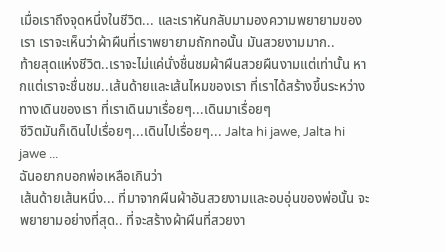เมื่อเราถึงจุดหนึ่งในชีวิต... และเราหันกลับมามองความพยายามของเรา เราจะเห็นว่าผ้าผืนที่เราพยายามถักทอนั้น มันสวยงามมาก..
ท้ายสุดแห่งชีวิต..เราจะไม่แค่นั่งชื่นชมผ้าผืนสวยผืนงามแต่เท่านั้น หากแต่เราจะชื่นชม..เส้นด้ายและเส้นไหมของเรา ที่เราได้สร้างขึ้นระหว่างทางเดินของเรา ที่เราเดินมาเรื่อยๆ...เดินมาเรื่อยๆ
ชีวิตมันก็เดินไปเรื่อยๆ...เดินไปเรื่อยๆ... Jalta hi jawe, Jalta hi jawe ...
ฉันอยากบอกพ่อเหลือเกินว่า
เส้นด้ายเส้นหนึ่ง... ที่มาจากผืนผ้าอันสวยงามและอบอุ่นของพ่อนั้น จะพยายามอย่างที่สุด.. ที่จะสร้างผ้าผืนที่สวยงา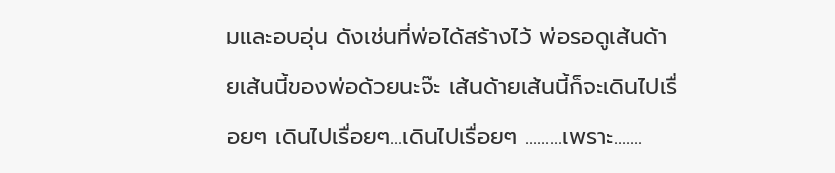มและอบอุ่น ดังเช่นที่พ่อได้สร้างไว้ พ่อรอดูเส้นด้ายเส้นนี้ของพ่อด้วยนะจ๊ะ เส้นด้ายเส้นนี้ก็จะเดินไปเรื่อยๆ เดินไปเรื่อยๆ...เดินไปเรื่อยๆ .........เพราะ.......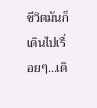ชีวิตมันก็เดินไปเรื่อยๆ...เดิ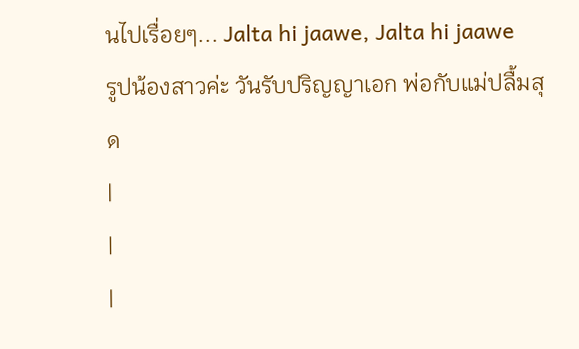นไปเรื่อยๆ... Jalta hi jaawe, Jalta hi jaawe
รูปน้องสาวค่ะ วันรับปริญญาเอก พ่อกับแม่ปลื้มสุด
|
|
|